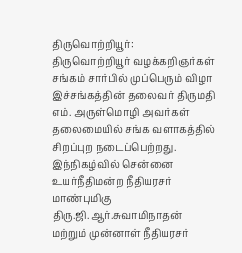திருவொற்றியூர்:
திருவொற்றியூர் வழக்கறிஞர்கள் சங்கம் சார்பில் முப்பெரும் விழா
இச்சங்கத்தின் தலைவர் திருமதி எம். அருள்மொழி அவர்கள் தலைமையில் சங்க வளாகத்தில் சிறப்புற நடைப்பெற்றது. இந்நிகழ்வில் சென்னை உயர்நீதிமன்ற நீதியரசர் மாண்புமிகு திரு.ஜி.ஆர்.சுவாமிநாதன் மற்றும் முன்னாள் நீதியரசர்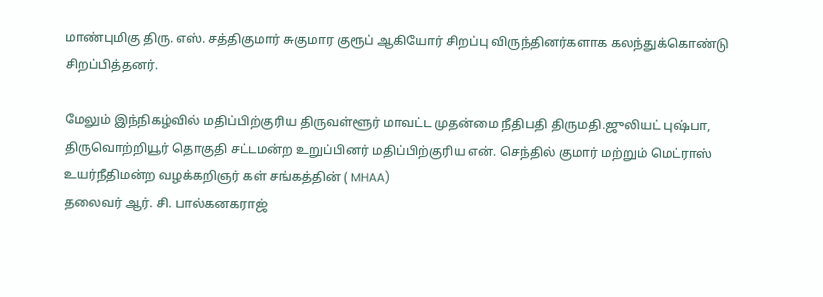மாண்புமிகு திரு. எஸ். சத்திகுமார் சுகுமார குரூப் ஆகியோர் சிறப்பு விருந்தினர்களாக கலந்துக்கொண்டு சிறப்பித்தனர்.

மேலும் இந்நிகழ்வில் மதிப்பிற்குரிய திருவள்ளூர் மாவட்ட முதன்மை நீதிபதி திருமதி.ஜுலியட் புஷ்பா, திருவொற்றியூர் தொகுதி சட்டமன்ற உறுப்பினர் மதிப்பிற்குரிய என். செந்தில் குமார் மற்றும் மெட்ராஸ் உயர்நீதிமன்ற வழக்கறிஞர் கள் சங்கத்தின் ( MHAA)
தலைவர் ஆர். சி. பால்கனகராஜ்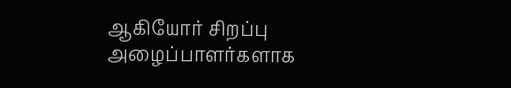ஆகியோர் சிறப்பு அழைப்பாளர்களாக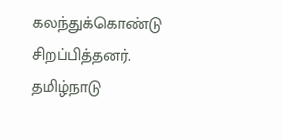கலந்துக்கொண்டு சிறப்பித்தனர்.
தமிழ்நாடு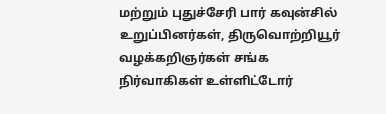மற்றும் புதுச்சேரி பார் கவுன்சில் உறுப்பினர்கள், திருவொற்றியூர் வழக்கறிஞர்கள் சங்க நிர்வாகிகள் உள்ளிட்டோர்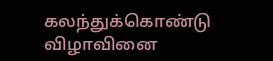கலந்துக்கொண்டு விழாவினை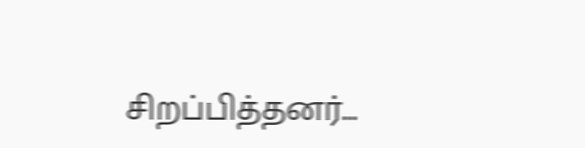சிறப்பித்தனர்…